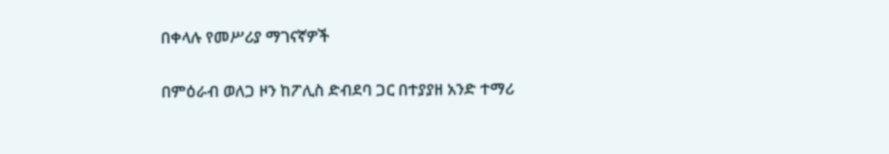በቀላሉ የመሥሪያ ማገናኛዎች

በምዕራብ ወለጋ ዞን ከፖሊስ ድብደባ ጋር በተያያዘ አንድ ተማሪ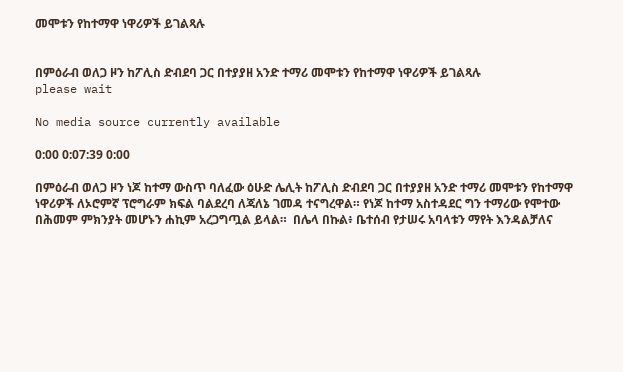መሞቱን የከተማዋ ነዋሪዎች ይገልጻሉ


በምዕራብ ወለጋ ዞን ከፖሊስ ድብደባ ጋር በተያያዘ አንድ ተማሪ መሞቱን የከተማዋ ነዋሪዎች ይገልጻሉ
please wait

No media source currently available

0:00 0:07:39 0:00

በምዕራብ ወለጋ ዞን ነጆ ከተማ ውስጥ ባለፈው ዕሁድ ሌሊት ከፖሊስ ድብደባ ጋር በተያያዘ አንድ ተማሪ መሞቱን የከተማዋ ነዋሪዎች ለኦሮምኛ ፕሮግራም ክፍል ባልደረባ ለጃለኔ ገመዳ ተናግረዋል። የነጆ ከተማ አስተዳደር ግን ተማሪው የሞተው በሕመም ምክንያት መሆኑን ሐኪም አረጋግጧል ይላል።  በሌላ በኩል፥ ቤተሰብ የታሠሩ አባላቱን ማየት እንዳልቻለና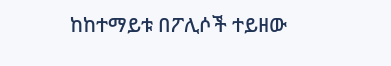ከከተማይቱ በፖሊሶች ተይዘው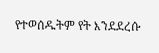የተወሰዱትም የት እንደደረሱ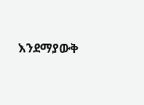እንደማያውቅ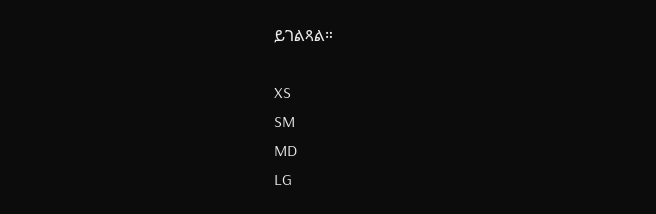ይገልጻል።

XS
SM
MD
LG